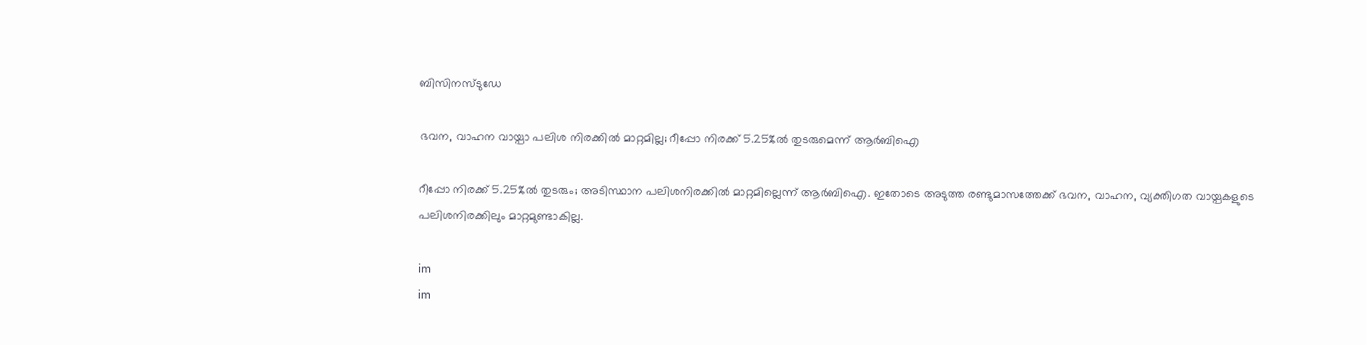ബിസിനസ്ടുഡേ

ഭവന, വാഹന വായ്പാ പലിശ നിരക്കിൽ മാറ്റമില്ല; റീപ്പോ നിരക്ക് 5.25%ൽ തുടരുമെന്ന് ആർബിഐ

റീപ്പോ നിരക്ക് 5.25%ൽ തുടരും; അടിസ്ഥാന പലിശനിരക്കിൽ മാറ്റമില്ലെന്ന് ആർബിഐ. ഇതോടെ അടുത്ത രണ്ടുമാസത്തേക്ക് ഭവന, വാഹന, വ്യക്തിഗത വായ്പകളുടെ പലിശനിരക്കിലും മാറ്റമുണ്ടാകില്ല.

im
im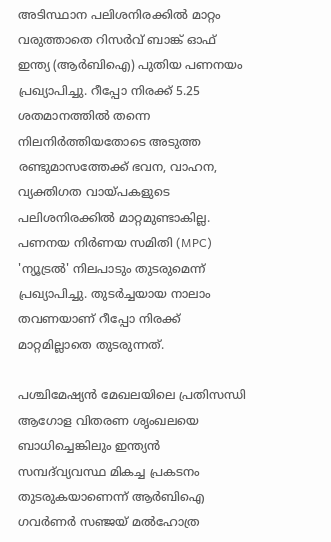അടിസ്ഥാന പലിശനിരക്കിൽ മാറ്റം വരുത്താതെ റിസർവ് ബാങ്ക് ഓഫ് ഇന്ത്യ (ആർബിഐ) പുതിയ പണനയം പ്രഖ്യാപിച്ചു. റീപ്പോ നിരക്ക് 5.25 ശതമാനത്തിൽ തന്നെ നിലനിർത്തിയതോടെ അടുത്ത രണ്ടുമാസത്തേക്ക് ഭവന, വാഹന, വ്യക്തിഗത വായ്പകളുടെ പലിശനിരക്കിൽ മാറ്റമുണ്ടാകില്ല. പണനയ നിർണയ സമിതി (MPC) 'ന്യൂട്രൽ' നിലപാടും തുടരുമെന്ന് പ്രഖ്യാപിച്ചു. തുടർച്ചയായ നാലാം തവണയാണ് റീപ്പോ നിരക്ക് മാറ്റമില്ലാതെ തുടരുന്നത്.

പശ്ചിമേഷ്യൻ മേഖലയിലെ പ്രതിസന്ധി ആഗോള വിതരണ ശൃംഖലയെ ബാധിച്ചെങ്കിലും ഇന്ത്യൻ സമ്പദ്‌വ്യവസ്ഥ മികച്ച പ്രകടനം തുടരുകയാണെന്ന് ആർബിഐ ഗവർണർ സഞ്ജയ് മൽഹോത്ര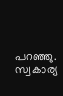പറഞ്ഞു. സ്വകാര്യ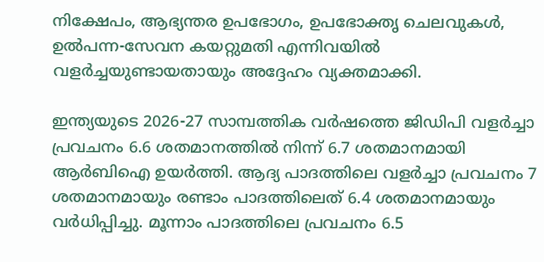നിക്ഷേപം, ആഭ്യന്തര ഉപഭോഗം, ഉപഭോക്തൃ ചെലവുകൾ, ഉൽപന്ന-സേവന കയറ്റുമതി എന്നിവയിൽ വളർച്ചയുണ്ടായതായും അദ്ദേഹം വ്യക്തമാക്കി.

ഇന്ത്യയുടെ 2026-27 സാമ്പത്തിക വർഷത്തെ ജിഡിപി വളർച്ചാ പ്രവചനം 6.6 ശതമാനത്തിൽ നിന്ന് 6.7 ശതമാനമായി ആർബിഐ ഉയർത്തി. ആദ്യ പാദത്തിലെ വളർച്ചാ പ്രവചനം 7 ശതമാനമായും രണ്ടാം പാദത്തിലെത് 6.4 ശതമാനമായും വർധിപ്പിച്ചു. മൂന്നാം പാദത്തിലെ പ്രവചനം 6.5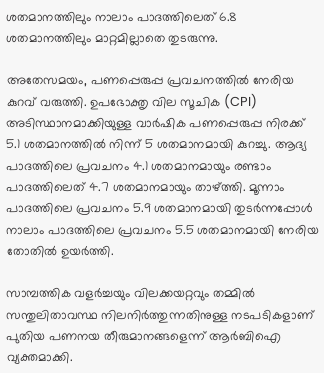ശതമാനത്തിലും നാലാം പാദത്തിലെത് 6.8 ശതമാനത്തിലും മാറ്റമില്ലാതെ തുടരുന്നു.

അതേസമയം, പണപ്പെരുപ്പ പ്രവചനത്തിൽ നേരിയ കുറവ് വരുത്തി. ഉപഭോക്തൃ വില സൂചിക (CPI) അടിസ്ഥാനമാക്കിയുള്ള വാർഷിക പണപ്പെരുപ്പ നിരക്ക് 5.1 ശതമാനത്തിൽ നിന്ന് 5 ശതമാനമായി കുറച്ചു. ആദ്യ പാദത്തിലെ പ്രവചനം 4.1 ശതമാനമായും രണ്ടാം പാദത്തിലെത് 4.7 ശതമാനമായും താഴ്ത്തി. മൂന്നാം പാദത്തിലെ പ്രവചനം 5.9 ശതമാനമായി തുടർന്നപ്പോൾ നാലാം പാദത്തിലെ പ്രവചനം 5.5 ശതമാനമായി നേരിയ തോതിൽ ഉയർത്തി.

സാമ്പത്തിക വളർച്ചയും വിലക്കയറ്റവും തമ്മിൽ സന്തുലിതാവസ്ഥ നിലനിർത്തുന്നതിനുള്ള നടപടികളാണ് പുതിയ പണനയ തീരുമാനങ്ങളെന്ന് ആർബിഐ വ്യക്തമാക്കി.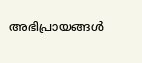അഭിപ്രായങ്ങൾ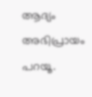ആദ്യം അഭിപ്രായം പറയൂ.